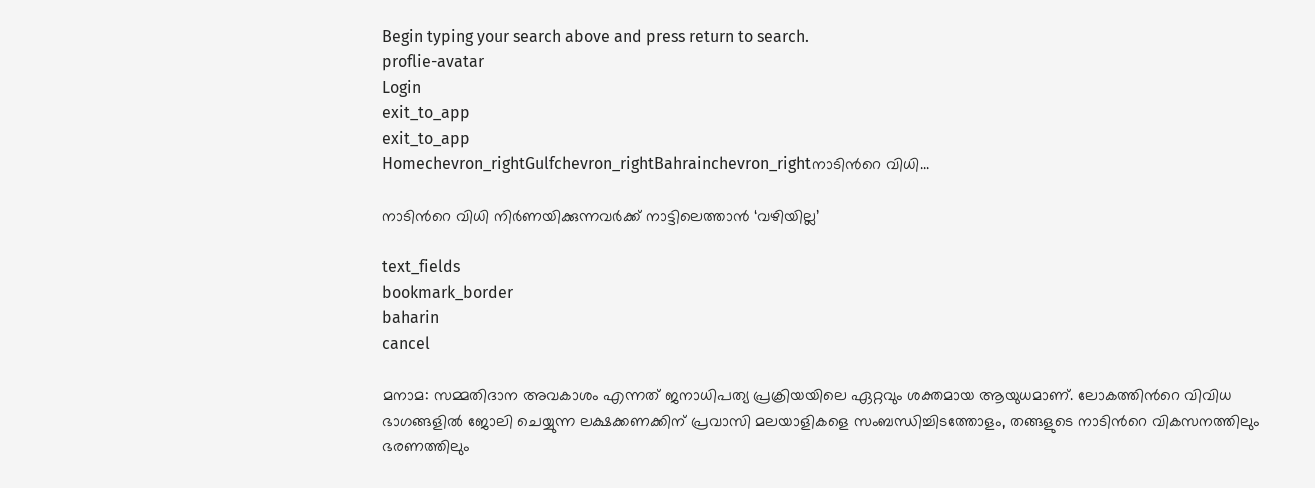Begin typing your search above and press return to search.
proflie-avatar
Login
exit_to_app
exit_to_app
Homechevron_rightGulfchevron_rightBahrainchevron_rightനാടിന്‍റെ വിധി...

നാടിന്‍റെ വിധി നിർണയിക്കുന്നവർക്ക് നാട്ടിലെത്താൻ ‘വഴിയില്ല’

text_fields
bookmark_border
baharin
cancel

മനാമ: സമ്മതിദാന അവകാശം എന്നത് ജനാധിപത്യ പ്രക്രിയയിലെ ഏറ്റവും ശക്തമായ ആയുധമാണ്. ലോകത്തിന്‍റെ വിവിധ ഭാഗങ്ങളിൽ ജോലി ചെയ്യുന്ന ലക്ഷക്കണക്കിന് പ്രവാസി മലയാളികളെ സംബന്ധിച്ചിടത്തോളം, തങ്ങളുടെ നാടിന്‍റെ വികസനത്തിലും ഭരണത്തിലും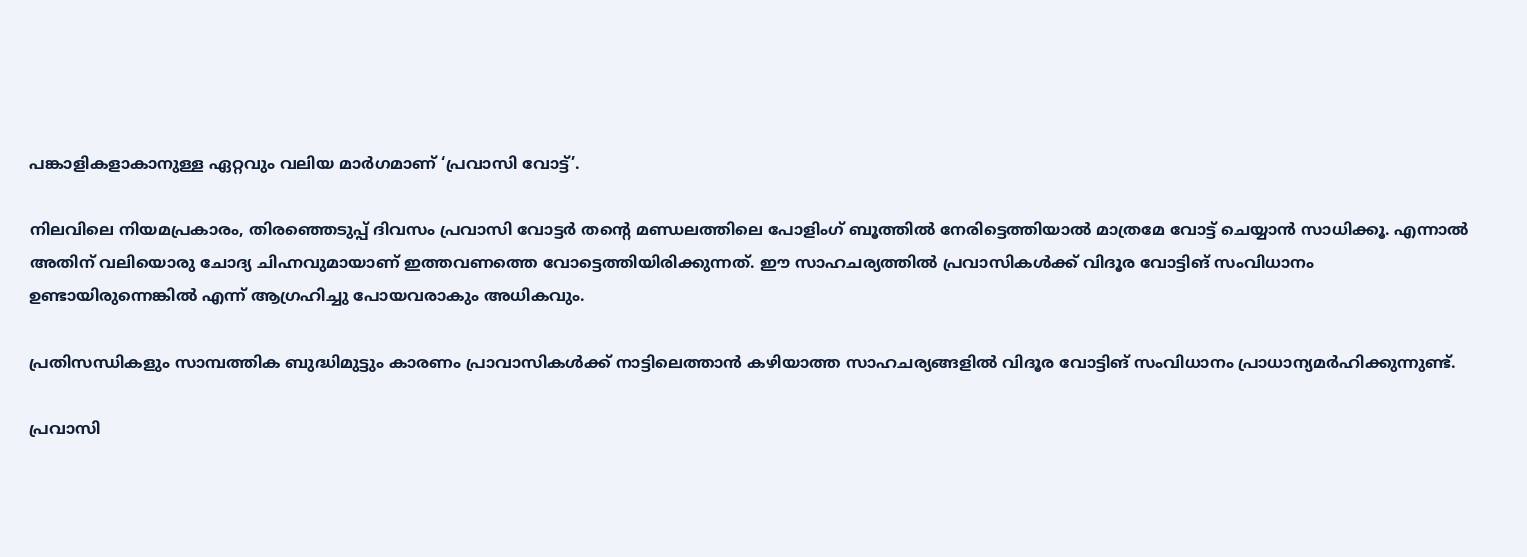പങ്കാളികളാകാനുള്ള ഏറ്റവും വലിയ മാർഗമാണ് ‘പ്രവാസി വോട്ട്’.

നിലവിലെ നിയമപ്രകാരം, തിരഞ്ഞെടുപ്പ് ദിവസം പ്രവാസി വോട്ടർ തന്‍റെ മണ്ഡലത്തിലെ പോളിംഗ് ബൂത്തിൽ നേരിട്ടെത്തിയാൽ മാത്രമേ വോട്ട് ചെയ്യാൻ സാധിക്കൂ. എന്നാൽ അതിന് വലിയൊരു ചോദ്യ ചിഹ്നവുമായാണ് ഇത്തവണത്തെ വോട്ടെത്തിയിരിക്കുന്നത്. ഈ സാഹചര്യത്തിൽ പ്രവാസികൾക്ക് വിദൂര വോട്ടിങ് സംവിധാനം ഉണ്ടായിരുന്നെങ്കിൽ എന്ന് ആഗ്രഹിച്ചു പോയവരാകും അധികവും.

പ്രതിസന്ധികളും സാമ്പത്തിക ബുദ്ധിമുട്ടും കാരണം പ്രാവാസികൾക്ക് നാട്ടിലെത്താൻ കഴിയാത്ത സാഹചര്യങ്ങളിൽ വിദൂര വോട്ടിങ് സംവിധാനം പ്രാധാന്യമർഹിക്കുന്നുണ്ട്.

പ്രവാസി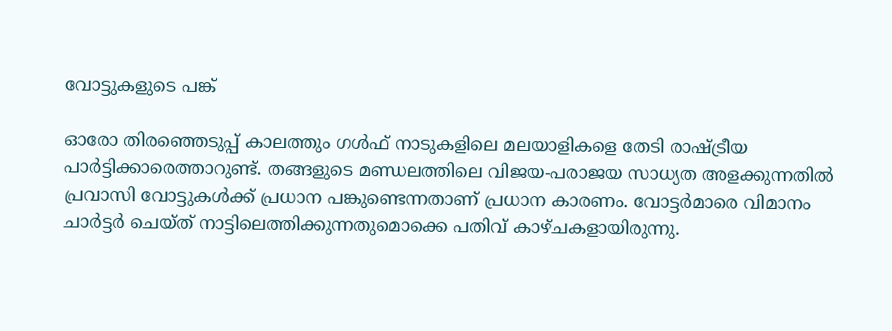വോട്ടുകളുടെ പങ്ക്

ഓരോ തിരഞ്ഞെടുപ്പ് കാലത്തും ഗൾഫ് നാടുകളിലെ മലയാളികളെ തേടി രാഷ്ട്രീയ പാർട്ടിക്കാരെത്താറുണ്ട്. തങ്ങളുടെ മണ്ഡലത്തിലെ വിജയ-പരാജയ സാധ്യത അളക്കുന്നതിൽ പ്രവാസി വോട്ടുകൾക്ക് പ്രധാന പങ്കുണ്ടെന്നതാണ് പ്രധാന കാരണം. വോട്ടർമാരെ വിമാനം ചാർട്ടർ ചെയ്ത് നാട്ടിലെത്തിക്കുന്നതുമൊക്കെ പതിവ് കാഴ്ചകളായിരുന്നു.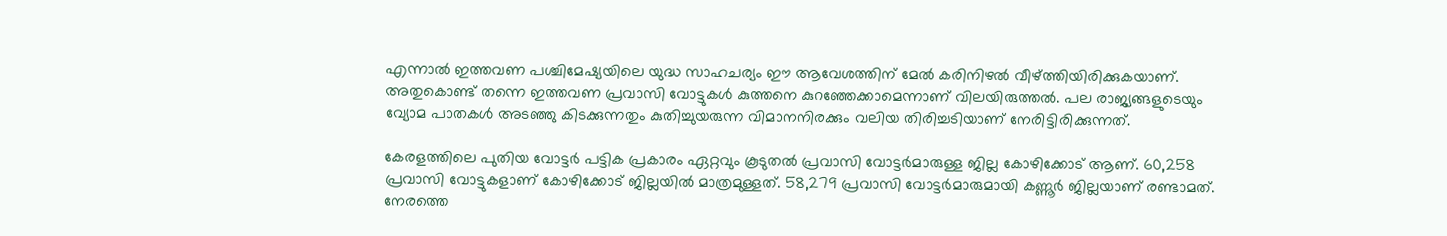എന്നാൽ ഇത്തവണ പശ്ചിമേഷ്യയിലെ യുദ്ധ സാഹചര്യം ഈ ആവേശത്തിന് മേൽ കരിനിഴൽ വീഴ്ത്തിയിരിക്കുകയാണ്. അതുകൊണ്ട് തന്നെ ഇത്തവണ പ്രവാസി വോട്ടുകൾ കുത്തനെ കുറഞ്ഞേക്കാമെന്നാണ് വിലയിരുത്തൽ. പല രാജ്യങ്ങളുടെയും വ്യോമ പാതകൾ അടഞ്ഞു കിടക്കുന്നതും കുതിച്ചുയരുന്ന വിമാനനിരക്കും വലിയ തിരിച്ചടിയാണ് നേരിട്ടിരിക്കുന്നത്.

കേരളത്തിലെ പുതിയ വോട്ടർ പട്ടിക പ്രകാരം ഏറ്റവും കൂടുതൽ പ്രവാസി വോട്ടർമാരുള്ള ജില്ല കോഴിക്കോട് ആണ്. 60,258 പ്രവാസി വോട്ടുകളാണ് കോഴിക്കോട് ജില്ലയിൽ മാത്രമുള്ളത്. 58,279 പ്രവാസി വോട്ടർമാരുമായി കണ്ണൂർ ജില്ലയാണ് രണ്ടാമത്. നേരത്തെ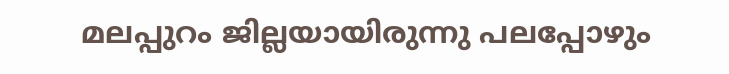മലപ്പുറം ജില്ലയായിരുന്നു പലപ്പോഴും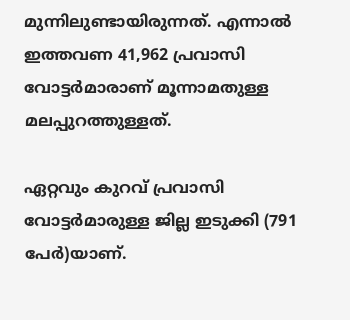മുന്നിലുണ്ടായിരുന്നത്. എന്നാൽ ഇത്തവണ 41,962 പ്രവാസി വോട്ടർമാരാണ് മൂന്നാമതുള്ള മലപ്പുറത്തുള്ളത്.

ഏറ്റവും കുറവ് പ്രവാസി വോട്ടർമാരുള്ള ജില്ല ഇടുക്കി (791 പേർ)യാണ്.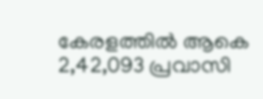കേരളത്തിൽ ആകെ 2,42,093 പ്രവാസി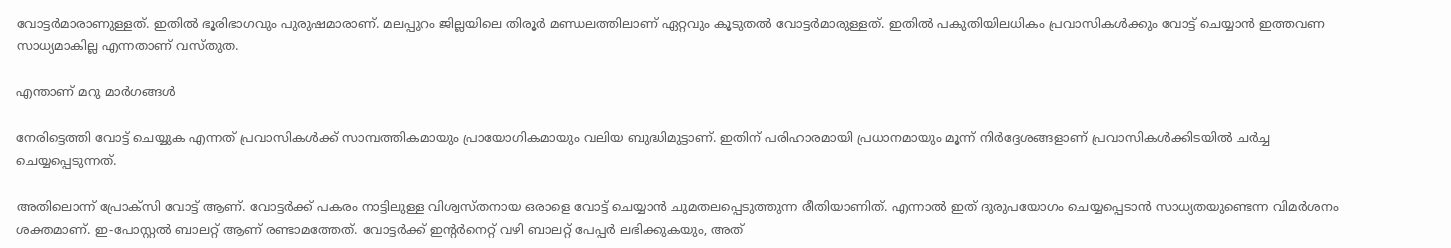വോട്ടർമാരാണുള്ളത്. ഇതിൽ ഭൂരിഭാഗവും പുരുഷമാരാണ്. മലപ്പുറം ജില്ലയിലെ തിരൂർ മണ്ഡലത്തിലാണ് ഏറ്റവും കൂടുതൽ വോട്ടർമാരുള്ളത്. ഇതിൽ പകുതിയിലധികം പ്രവാസികൾക്കും വോട്ട് ചെയ്യാൻ ഇത്തവണ സാധ്യമാകില്ല എന്നതാണ് വസ്തുത.

എന്താണ് മറു മാർഗങ്ങൾ

നേരിട്ടെത്തി വോട്ട് ചെയ്യുക എന്നത് പ്രവാസികൾക്ക് സാമ്പത്തികമായും പ്രായോഗികമായും വലിയ ബുദ്ധിമുട്ടാണ്. ഇതിന് പരിഹാരമായി പ്രധാനമായും മൂന്ന് നിർദ്ദേശങ്ങളാണ് പ്രവാസികൾക്കിട‍യിൽ ചർച്ച ചെയ്യപ്പെടുന്നത്.

അതിലൊന്ന് പ്രോക്സി വോട്ട് ആണ്. വോട്ടർക്ക് പകരം നാട്ടിലുള്ള വിശ്വസ്തനായ ഒരാളെ വോട്ട് ചെയ്യാൻ ചുമതലപ്പെടുത്തുന്ന രീതിയാണിത്. എന്നാൽ ഇത് ദുരുപയോഗം ചെയ്യപ്പെടാൻ സാധ്യതയുണ്ടെന്ന വിമർശനം ശക്തമാണ്. ഇ-പോസ്റ്റൽ ബാലറ്റ് ആണ് രണ്ടാമത്തേത്. വോട്ടർക്ക് ഇന്‍റർനെറ്റ് വഴി ബാലറ്റ് പേപ്പർ ലഭിക്കുകയും, അത്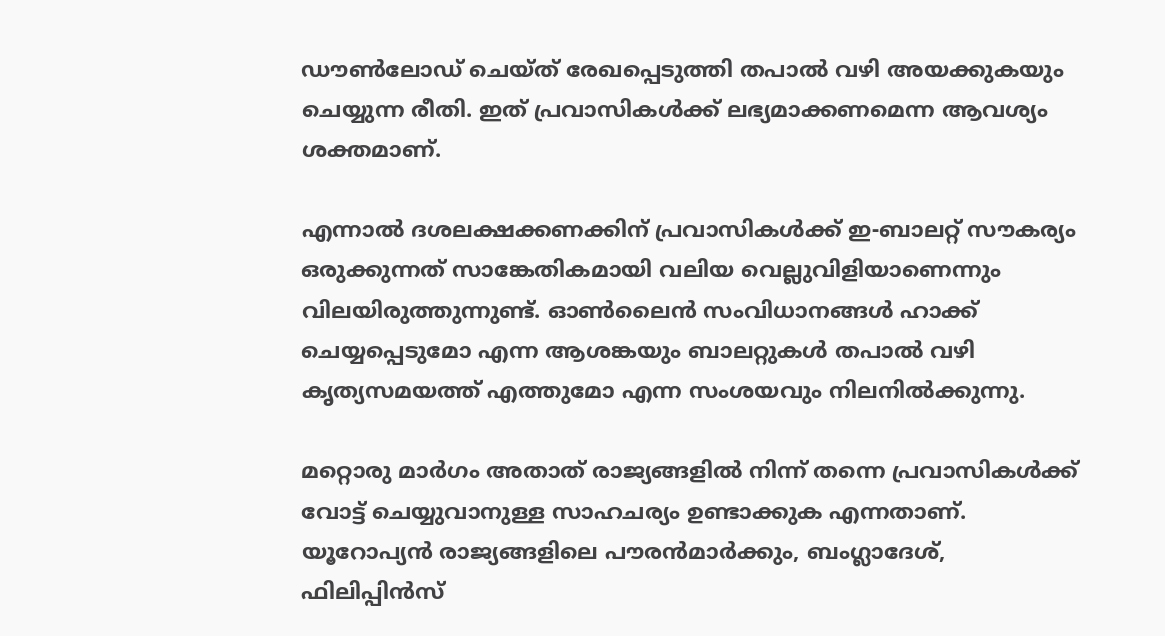ഡൗൺലോഡ് ചെയ്ത് രേഖപ്പെടുത്തി തപാൽ വഴി അയക്കുകയും ചെയ്യുന്ന രീതി. ഇത് പ്രവാസികൾക്ക് ലഭ്യമാക്കണമെന്ന ആവശ്യം ശക്തമാണ്.

എന്നാൽ ദശലക്ഷക്കണക്കിന് പ്രവാസികൾക്ക് ഇ-ബാലറ്റ് സൗകര്യം ഒരുക്കുന്നത് സാങ്കേതികമായി വലിയ വെല്ലുവിളിയാണെന്നും വിലയിരുത്തുന്നുണ്ട്. ഓൺലൈൻ സംവിധാനങ്ങൾ ഹാക്ക് ചെയ്യപ്പെടുമോ എന്ന ആശങ്കയും ബാലറ്റുകൾ തപാൽ വഴി കൃത്യസമയത്ത് എത്തുമോ എന്ന സംശയവും നിലനിൽക്കുന്നു.

മറ്റൊരു മാർഗം അതാത് രാജ്യങ്ങളിൽ നിന്ന് തന്നെ പ്രവാസികൾക്ക് വോട്ട് ചെയ്യുവാനുള്ള സാഹചര്യം ഉണ്ടാക്കുക എന്നതാണ്. യൂറോപ്യൻ രാജ്യങ്ങളിലെ പൗരൻമാർക്കും, ബംഗ്ലാദേശ്, ഫിലിപ്പിൻസ്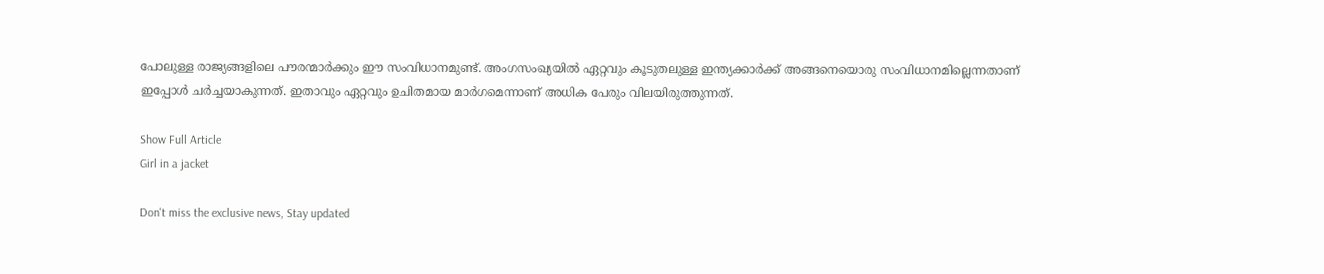പോലുള്ള രാജ്യങ്ങളിലെ പൗരന്മാർക്കും ഈ സംവിധാനമുണ്ട്. അംഗസംഖ്യയിൽ ഏറ്റവും കൂടുതലുള്ള ഇന്ത്യക്കാർക്ക് അങ്ങനെയൊരു സംവിധാനമില്ലെന്നതാണ് ഇപ്പോൾ ചർച്ചയാകുന്നത്. ഇതാവും ഏറ്റവും ഉചിതമായ മാർഗമെന്നാണ് അധിക പേരും വിലയിരുത്തുന്നത്.

Show Full Article
Girl in a jacket

Don't miss the exclusive news, Stay updated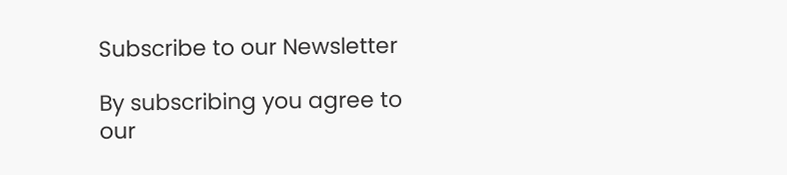Subscribe to our Newsletter

By subscribing you agree to our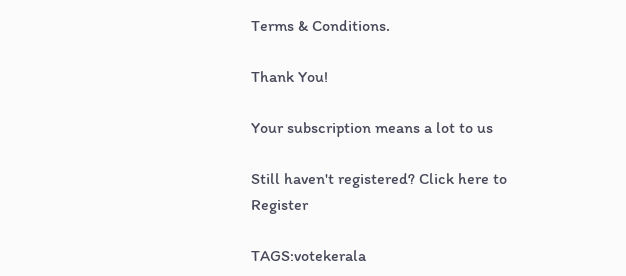Terms & Conditions.

Thank You!

Your subscription means a lot to us

Still haven't registered? Click here to Register

TAGS:votekerala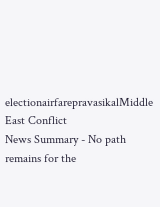electionairfarepravasikalMiddle East Conflict
News Summary - No path remains for the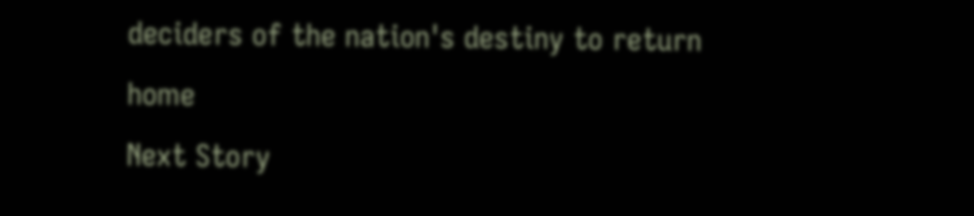deciders of the nation's destiny to return home
Next Story